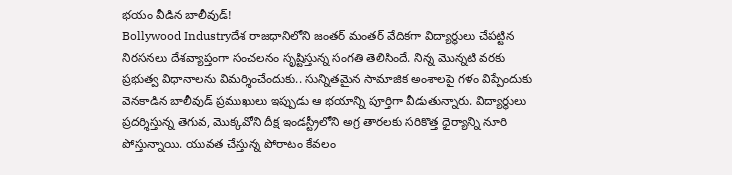భయం వీడిన బాలీవుడ్!
Bollywood Industryదేశ రాజధానిలోని జంతర్ మంతర్ వేదికగా విద్యార్థులు చేపట్టిన నిరసనలు దేశవ్యాప్తంగా సంచలనం సృష్టిస్తున్న సంగతి తెలిసిందే. నిన్న మొన్నటి వరకు ప్రభుత్వ విధానాలను విమర్శించేందుకు.. సున్నితమైన సామాజిక అంశాలపై గళం విప్పేందుకు వెనకాడిన బాలీవుడ్ ప్రముఖులు ఇప్పుడు ఆ భయాన్ని పూర్తిగా వీడుతున్నారు. విద్యార్థులు ప్రదర్శిస్తున్న తెగువ, మొక్కవోని దీక్ష ఇండస్ట్రీలోని అగ్ర తారలకు సరికొత్త ధైర్యాన్ని నూరి పోస్తున్నాయి. యువత చేస్తున్న పోరాటం కేవలం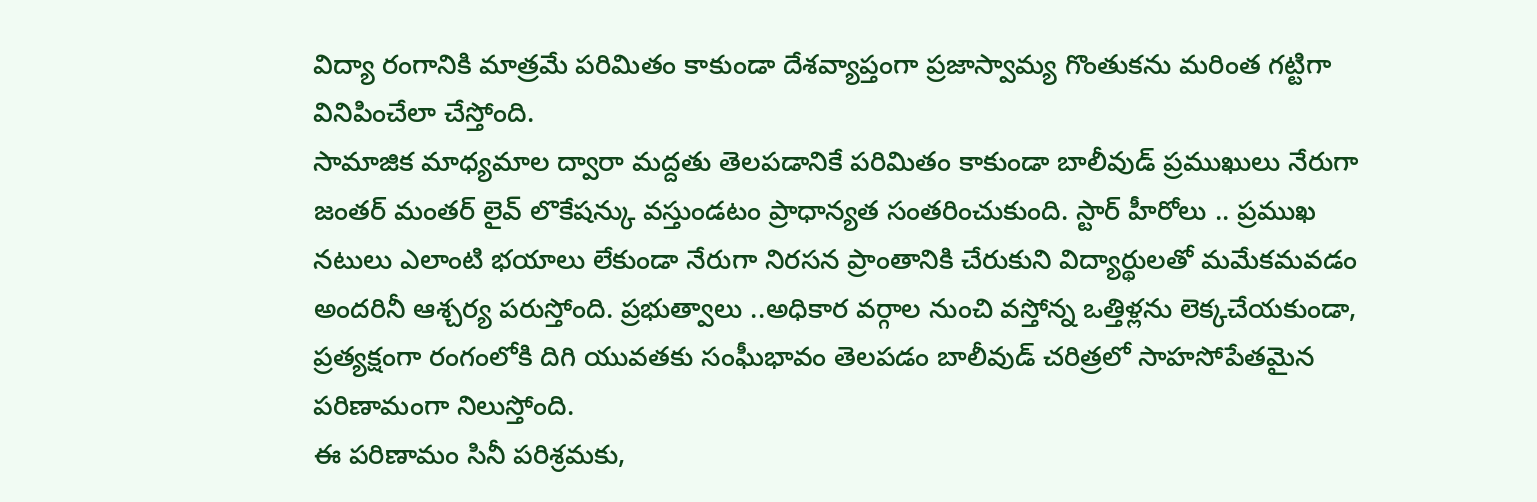విద్యా రంగానికి మాత్రమే పరిమితం కాకుండా దేశవ్యాప్తంగా ప్రజాస్వామ్య గొంతుకను మరింత గట్టిగా వినిపించేలా చేస్తోంది.
సామాజిక మాధ్యమాల ద్వారా మద్దతు తెలపడానికే పరిమితం కాకుండా బాలీవుడ్ ప్రముఖులు నేరుగా జంతర్ మంతర్ లైవ్ లొకేషన్కు వస్తుండటం ప్రాధాన్యత సంతరించుకుంది. స్టార్ హీరోలు .. ప్రముఖ నటులు ఎలాంటి భయాలు లేకుండా నేరుగా నిరసన ప్రాంతానికి చేరుకుని విద్యార్థులతో మమేకమవడం అందరినీ ఆశ్చర్య పరుస్తోంది. ప్రభుత్వాలు ..అధికార వర్గాల నుంచి వస్తోన్న ఒత్తిళ్లను లెక్కచేయకుండా, ప్రత్యక్షంగా రంగంలోకి దిగి యువతకు సంఘీభావం తెలపడం బాలీవుడ్ చరిత్రలో సాహసోపేతమైన పరిణామంగా నిలుస్తోంది.
ఈ పరిణామం సినీ పరిశ్రమకు,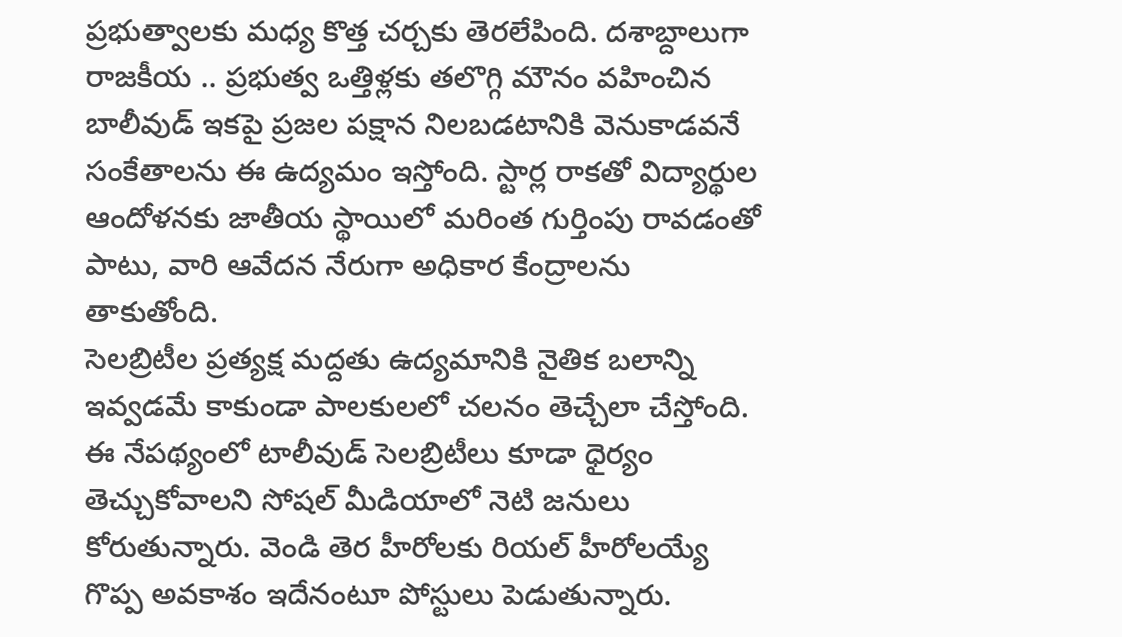ప్రభుత్వాలకు మధ్య కొత్త చర్చకు తెరలేపింది. దశాబ్దాలుగా రాజకీయ .. ప్రభుత్వ ఒత్తిళ్లకు తలొగ్గి మౌనం వహించిన బాలీవుడ్ ఇకపై ప్రజల పక్షాన నిలబడటానికి వెనుకాడవనే సంకేతాలను ఈ ఉద్యమం ఇస్తోంది. స్టార్ల రాకతో విద్యార్థుల ఆందోళనకు జాతీయ స్థాయిలో మరింత గుర్తింపు రావడంతో పాటు, వారి ఆవేదన నేరుగా అధికార కేంద్రాలను తాకుతోంది.
సెలబ్రిటీల ప్రత్యక్ష మద్దతు ఉద్యమానికి నైతిక బలాన్ని ఇవ్వడమే కాకుండా పాలకులలో చలనం తెచ్చేలా చేస్తోంది. ఈ నేపథ్యంలో టాలీవుడ్ సెలబ్రిటీలు కూడా ధైర్యం తెచ్చుకోవాలని సోషల్ మీడియాలో నెటి జనులు కోరుతున్నారు. వెండి తెర హీరోలకు రియల్ హీరోలయ్యే గొప్ప అవకాశం ఇదేనంటూ పోస్టులు పెడుతున్నారు.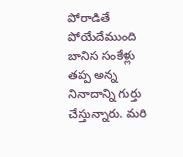పోరాడితే పోయేదేముంది బానిస సంకేళ్లు తప్ప అన్న నినాదాన్ని గుర్తు చేస్తున్నారు. మరి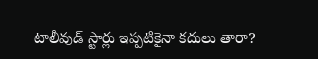టాలీవుడ్ స్టార్లు ఇప్పటికైనా కదులు తారా?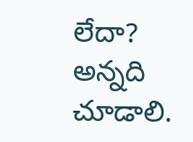లేదా? అన్నది చూడాలి.